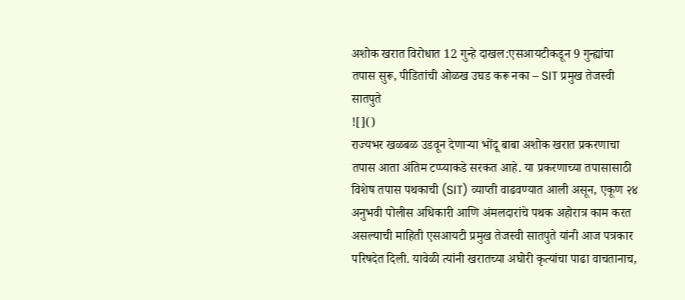अशोक खरात विरोधात 12 गुन्हे दाखल:एसआयटीकडून 9 गुन्ह्यांचा तपास सुरू, पीडितांची ओळख उघड करू नका – SIT प्रमुख तेजस्वी सातपुते
![]()
राज्यभर खळबळ उडवून देणाऱ्या भोंदू बाबा अशोक खरात प्रकरणाचा तपास आता अंतिम टप्प्याकडे सरकत आहे. या प्रकरणाच्या तपासासाठी विशेष तपास पथकाची (SIT) व्याप्ती वाढवण्यात आली असून, एकूण २४ अनुभवी पोलीस अधिकारी आणि अंमलदारांचे पथक अहोरात्र काम करत असल्याची माहिती एसआयटी प्रमुख तेजस्वी सातपुते यांनी आज पत्रकार परिषदेत दिली. यावेळी त्यांनी खरातच्या अघोरी कृत्यांचा पाढा वाचतानाच,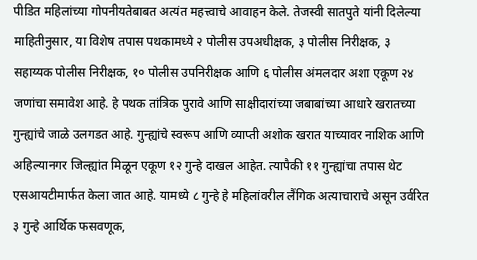पीडित महिलांच्या गोपनीयतेबाबत अत्यंत महत्त्वाचे आवाहन केले. तेजस्वी सातपुते यांनी दिलेल्या माहितीनुसार, या विशेष तपास पथकामध्ये २ पोलीस उपअधीक्षक, ३ पोलीस निरीक्षक, ३ सहाय्यक पोलीस निरीक्षक, १० पोलीस उपनिरीक्षक आणि ६ पोलीस अंमलदार अशा एकूण २४ जणांचा समावेश आहे. हे पथक तांत्रिक पुरावे आणि साक्षीदारांच्या जबाबांच्या आधारे खरातच्या गुन्ह्यांचे जाळे उलगडत आहे. गुन्ह्यांचे स्वरूप आणि व्याप्ती अशोक खरात याच्यावर नाशिक आणि अहिल्यानगर जिल्ह्यांत मिळून एकूण १२ गुन्हे दाखल आहेत. त्यापैकी ११ गुन्ह्यांचा तपास थेट एसआयटीमार्फत केला जात आहे. यामध्ये ८ गुन्हे हे महिलांवरील लैंगिक अत्याचाराचे असून उर्वरित ३ गुन्हे आर्थिक फसवणूक,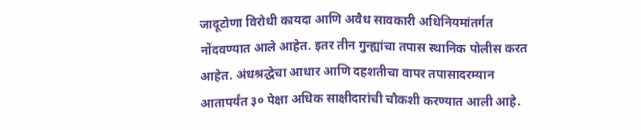जादूटोणा विरोधी कायदा आणि अवैध सावकारी अधिनियमांतर्गत नोंदवण्यात आले आहेत. इतर तीन गुन्ह्यांचा तपास स्थानिक पोलीस करत आहेत. अंधश्रद्धेचा आधार आणि दहशतीचा वापर तपासादरम्यान आतापर्यंत ३० पेक्षा अधिक साक्षीदारांची चौकशी करण्यात आली आहे.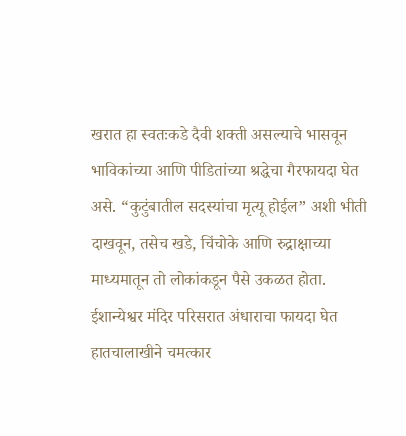खरात हा स्वतःकडे दैवी शक्ती असल्याचे भासवून भाविकांच्या आणि पीडितांच्या श्रद्धेचा गैरफायदा घेत असे. “कुटुंबातील सदस्यांचा मृत्यू होईल” अशी भीती दाखवून, तसेच खडे, चिंचोके आणि रुद्राक्षाच्या माध्यमातून तो लोकांकडून पैसे उकळत होता. ईशान्येश्वर मंदिर परिसरात अंधाराचा फायदा घेत हातचालाखीने चमत्कार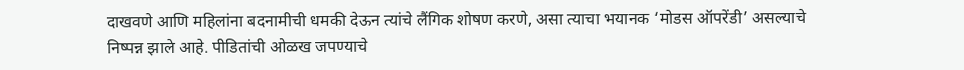दाखवणे आणि महिलांना बदनामीची धमकी देऊन त्यांचे लैंगिक शोषण करणे, असा त्याचा भयानक ‘मोडस ऑपरेंडी’ असल्याचे निष्पन्न झाले आहे. पीडितांची ओळख जपण्याचे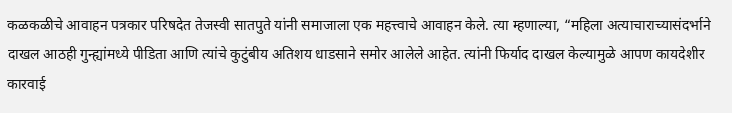कळकळीचे आवाहन पत्रकार परिषदेत तेजस्वी सातपुते यांनी समाजाला एक महत्त्वाचे आवाहन केले. त्या म्हणाल्या, “महिला अत्याचाराच्यासंदर्भाने दाखल आठही गुन्ह्यांमध्ये पीडिता आणि त्यांचे कुटुंबीय अतिशय धाडसाने समोर आलेले आहेत. त्यांनी फिर्याद दाखल केल्यामुळे आपण कायदेशीर कारवाई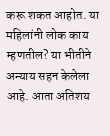करू शकत आहोत. या महिलांनी लोक काय म्हणतील? या भीतीने अन्याय सहन केलेला आहे. आता अतिशय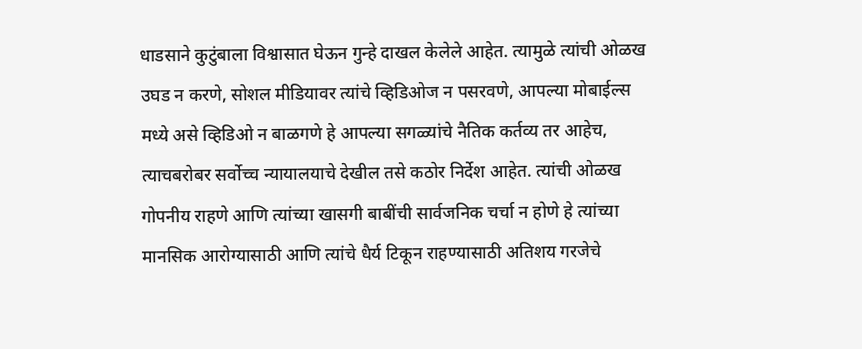धाडसाने कुटुंबाला विश्वासात घेऊन गुन्हे दाखल केलेले आहेत. त्यामुळे त्यांची ओळख उघड न करणे, सोशल मीडियावर त्यांचे व्हिडिओज न पसरवणे, आपल्या मोबाईल्स मध्ये असे व्हिडिओ न बाळगणे हे आपल्या सगळ्यांचे नैतिक कर्तव्य तर आहेच, त्याचबरोबर सर्वोच्च न्यायालयाचे देखील तसे कठोर निर्देश आहेत. त्यांची ओळख गोपनीय राहणे आणि त्यांच्या खासगी बाबींची सार्वजनिक चर्चा न होणे हे त्यांच्या मानसिक आरोग्यासाठी आणि त्यांचे धैर्य टिकून राहण्यासाठी अतिशय गरजेचे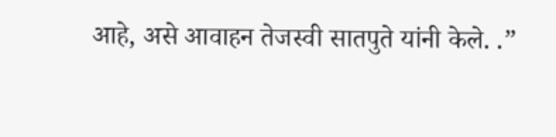आहे, असे आवाहन तेजस्वी सातपुते यांनी केले. .”